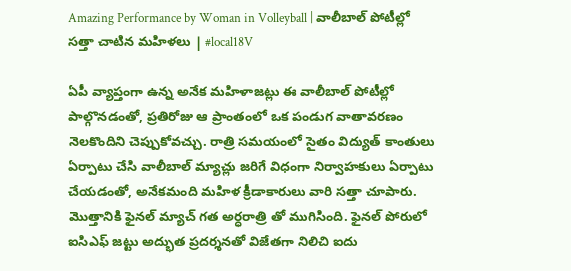Amazing Performance by Woman in Volleyball | వాలీబాల్ పోటీల్లో సత్తా చాటిన మహిళలు | #local18V

ఏపీ వ్యాప్తంగా ఉన్న అనేక మహిళాజట్లు ఈ వాలీబాల్ పోటీల్లో పాల్గొనడంతో, ప్రతిరోజు ఆ ప్రాంతంలో ఒక పండుగ వాతావరణం నెలకొందిని చెప్పుకోవచ్చు. రాత్రి సమయంలో సైతం విద్యుత్ కాంతులు ఏర్పాటు చేసి వాలీబాల్ మ్యాచ్లు జరిగే విధంగా నిర్వాహకులు ఏర్పాటు చేయడంతో, అనేకమంది మహిళ క్రీడాకారులు వారి సత్తా చూపారు. మొత్తానికి ఫైనల్ మ్యాచ్ గత అర్ధరాత్రి తో ముగిసింది. ఫైనల్ పోరులో ఐసిఎఫ్ జట్టు అద్భుత ప్రదర్శనతో విజేతగా నిలిచి ఐదు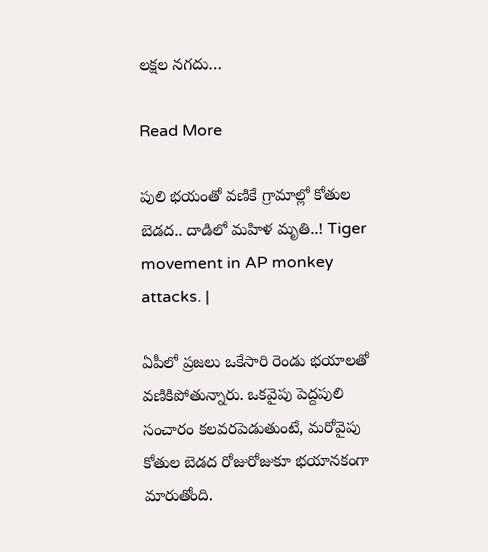లక్షల నగదు…

Read More

పులి భయంతో వణికే గ్రామాల్లో కోతుల బెడద.. దాడిలో మహిళ మృతి..! Tiger movement in AP monkey attacks. |

ఏపీలో ప్రజలు ఒకేసారి రెండు భయాలతో వణికిపోతున్నారు. ఒకవైపు పెద్దపులి సంచారం కలవరపెడుతుంటే, మరోవైపు కోతుల బెడద రోజురోజుకూ భయానకంగా మారుతోంది.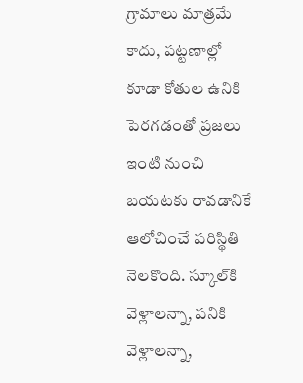గ్రామాలు మాత్రమే కాదు, పట్టణాల్లో కూడా కోతుల ఉనికి పెరగడంతో ప్రజలు ఇంటి నుంచి బయటకు రావడానికే ఆలోచించే పరిస్థితి నెలకొంది. స్కూల్‌కి వెళ్లాలన్నా, పనికి వెళ్లాలన్నా,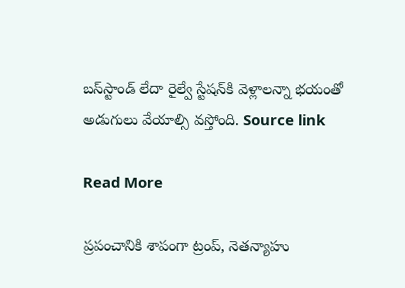బస్‌స్టాండ్ లేదా రైల్వే స్టేషన్‌కి వెళ్లాలన్నా భయంతో అడుగులు వేయాల్సి వస్తోంది. Source link

Read More

ప్రపంచానికి శాపంగా ట్రంప్, నెతన్యాహు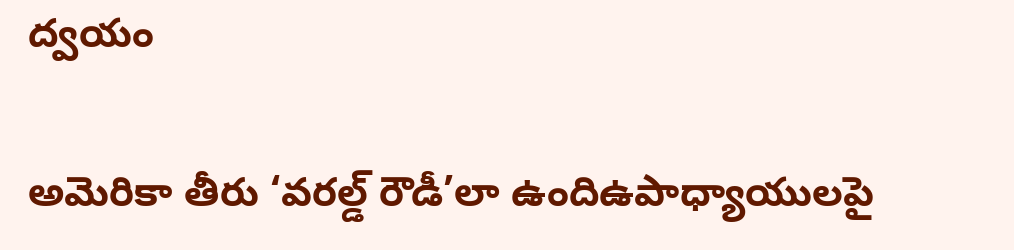ద్వయం

అమెరికా తీరు ‘వరల్డ్ రౌడీ’లా ఉందిఉపాధ్యాయులపై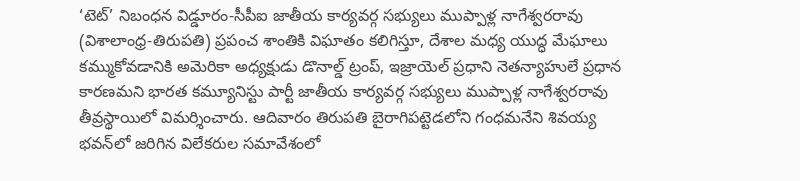‘టెట్’ నిబంధన విడ్డూరం-సీపీఐ జాతీయ కార్యవర్గ సభ్యులు ముప్పాళ్ల నాగేశ్వరరావు (విశాలాంధ్ర-తిరుపతి) ప్రపంచ శాంతికి విఘాతం కలిగిస్తూ, దేశాల మధ్య యుద్ధ మేఘాలు కమ్ముకోవడానికి అమెరికా అధ్యక్షుడు డొనాల్డ్ ట్రంప్, ఇజ్రాయెల్ ప్రధాని నెతన్యాహులే ప్రధాన కారణమని భారత కమ్యూనిస్టు పార్టీ జాతీయ కార్యవర్గ సభ్యులు ముప్పాళ్ల నాగేశ్వరరావు తీవ్రస్థాయిలో విమర్శించారు. ఆదివారం తిరుపతి బైరాగిపట్టెడలోని గంధమనేని శివయ్య భవన్‌లో జరిగిన విలేకరుల సమావేశంలో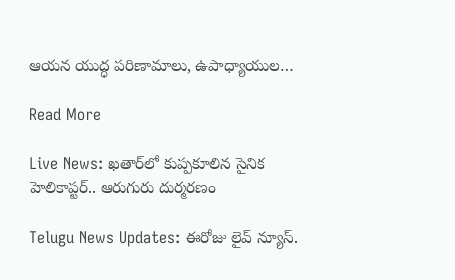ఆయన యుద్ధ పరిణామాలు, ఉపాధ్యాయుల…

Read More

Live News: ఖతార్‌లో కుప్పకూలిన సైనిక హెలికాప్టర్.. ఆరుగురు దుర్మరణం

Telugu News Updates: ఈరోజు లైవ్ న్యూస్.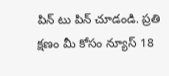పిన్ టు పిన్ చూడండి. ప్రతి క్షణం మీ కోసం న్యూస్ 18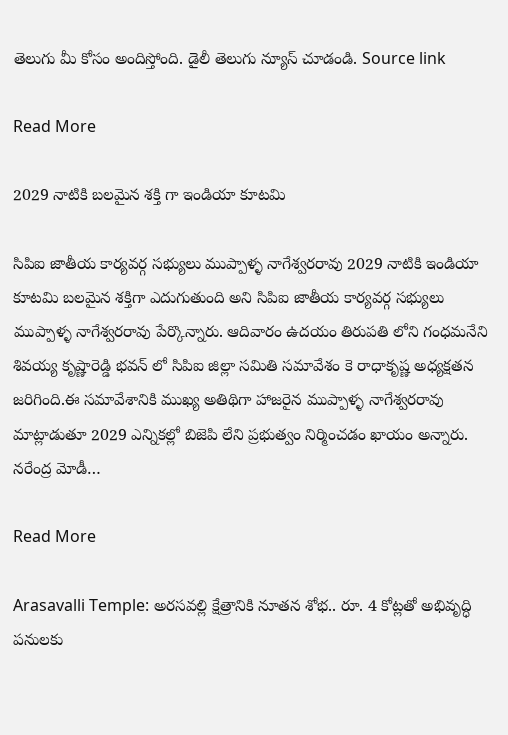తెలుగు మీ కోసం అందిస్తోంది. డైలీ తెలుగు న్యూస్ చూడండి. Source link

Read More

2029 నాటికి బలమైన శక్తి గా ఇండియా కూటమి

సిపిఐ జాతీయ కార్యవర్గ సభ్యులు ముప్పాళ్ళ నాగేశ్వరరావు 2029 నాటికి ఇండియా కూటమి బలమైన శక్తిగా ఎదుగుతుంది అని సిపిఐ జాతీయ కార్యవర్గ సభ్యులు ముప్పాళ్ళ నాగేశ్వరరావు పేర్కొన్నారు. ఆదివారం ఉదయం తిరుపతి లోని గంధమనేని శివయ్య కృష్ణారెడ్డి భవన్ లో సిపిఐ జిల్లా సమితి సమావేశం కె రాధాకృష్ణ అధ్యక్షతన జరిగింది.ఈ సమావేశానికి ముఖ్య అతిథిగా హాజరైన ముప్పాళ్ళ నాగేశ్వరరావు మాట్లాడుతూ 2029 ఎన్నికల్లో బిజెపి లేని ప్రభుత్వం నిర్మించడం ఖాయం అన్నారు. నరేంద్ర మోడీ…

Read More

Arasavalli Temple: అరసవల్లి క్షేత్రానికి నూతన శోభ.. రూ. 4 కోట్లతో అభివృద్ధి పనులకు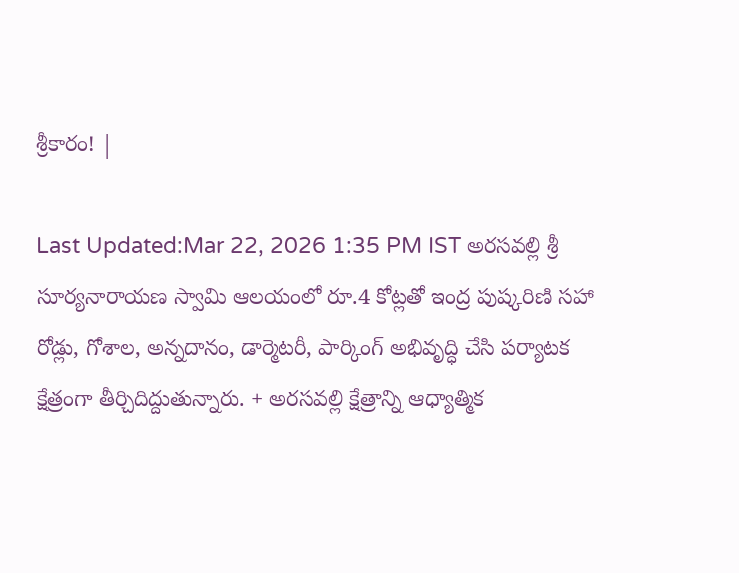శ్రీకారం! |

Last Updated:Mar 22, 2026 1:35 PM IST అరసవల్లి శ్రీ సూర్యనారాయణ స్వామి ఆలయంలో రూ.4 కోట్లతో ఇంద్ర పుష్కరిణి సహా రోడ్లు, గోశాల, అన్నదానం, డార్మెటరీ, పార్కింగ్ అభివృద్ధి చేసి పర్యాటక క్షేత్రంగా తీర్చిదిద్దుతున్నారు. + అరసవల్లి క్షేత్రాన్ని ఆధ్యాత్మిక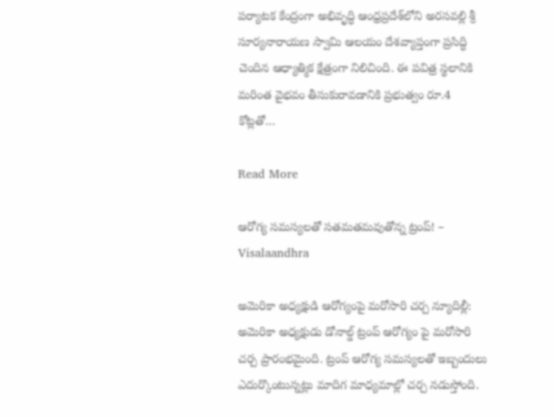పర్యాటక కేంద్రంగా అభివృద్ధి ఆంధ్రప్రదేశ్‌లోని అరసవల్లి శ్రీ సూర్యనారాయణ స్వామి ఆలయం దేశవ్యాప్తంగా ప్రసిద్ధి చెందిన ఆధ్యాత్మిక క్షేత్రంగా నిలిచింది. ఈ పవిత్ర స్థలానికి మరింత వైభవం తీసుకురావడానికి ప్రభుత్వం రూ.4 కోట్లతో…

Read More

ఆరోగ్య సమస్యలతో సతమతమవుతోన్న ట్రంప్! – Visalaandhra

అమెరికా అధ్యక్షుడి ఆరోగ్యంపై మరోసారి చర్చ న్యూదిల్లీ: అమెరికా అధ్యక్షుడు డోనాల్డ్ ట్రంప్ ఆరోగ్యం పై మరోసారి చర్చ ప్రారంభమైంది. ట్రంప్ ఆరోగ్య సమస్యలతో ఇబ్బందులు ఎదుర్కొంటున్నట్లు మాదిగ మాధ్యమాల్లో చర్చ నడుస్తోంది.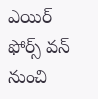ఎయిర్ ఫోర్స్ వన్ నుంచి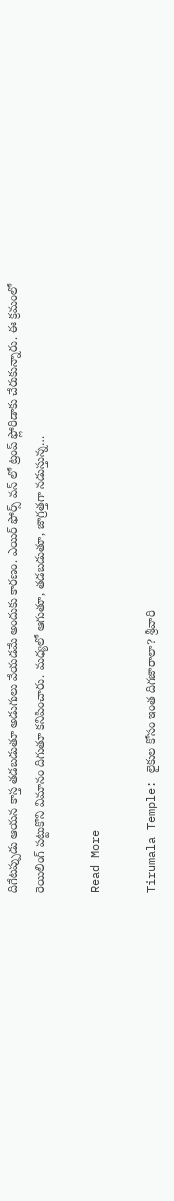దిగేటప్పుడు ఆయన కాస్త తడబడుతూ అడుగులు వేయడమే అందుకు కారణం. ఎయిర్ ఫోర్స్ వన్ లో ట్రంప్ ఫ్లోరిడాకు చేరుకున్నారు. ఈ క్రమంలో రెయిలింగ్ పట్టుకొని విమానం దిగుతూ కనిపించారు. మధ్యలో ఆగుతూ, తడబడుతూ, జాగ్రత్తగా నడుస్తున్న…

Read More

Tirumala Temple: లైకుల కోసం ఇంత దిగజారాలా? శ్రీవారి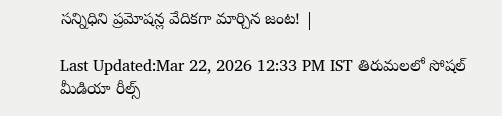సన్నిధిని ప్రమోషన్ల వేదికగా మార్చిన జంట! |

Last Updated:Mar 22, 2026 12:33 PM IST తిరుమలలో సోషల్ మీడియా రీల్స్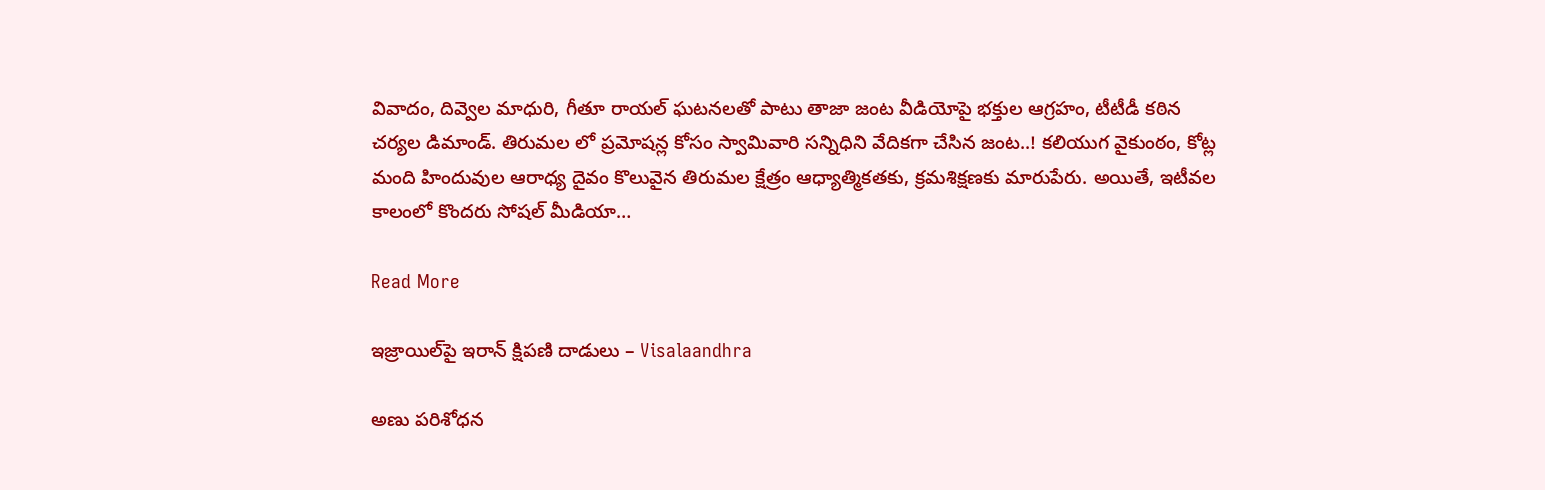వివాదం, దివ్వెల మాధురి, గీతూ రాయల్ ఘటనలతో పాటు తాజా జంట వీడియోపై భక్తుల ఆగ్రహం, టీటీడీ కఠిన చర్యల డిమాండ్. తిరుమల లో ప్రమోషన్ల కోసం స్వామివారి సన్నిధిని వేదికగా చేసిన జంట..! కలియుగ వైకుంఠం, కోట్ల మంది హిందువుల ఆరాధ్య దైవం కొలువైన తిరుమల క్షేత్రం ఆధ్యాత్మికతకు, క్రమశిక్షణకు మారుపేరు. అయితే, ఇటీవల కాలంలో కొందరు సోషల్ మీడియా…

Read More

ఇజ్రాయిల్‌పై ఇరాన్ క్షిపణి దాడులు – Visalaandhra

అణు పరిశోధన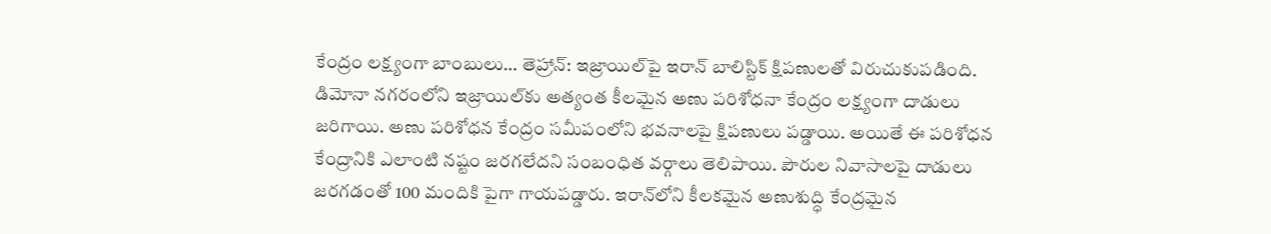కేంద్రం లక్ష్యంగా బాంబులు… తెహ్రాన్: ఇజ్రాయిల్‌పై ఇరాన్ బాలిస్టిక్ క్షిపణులతో విరుచుకుపడింది. డిమోనా నగరంలోని ఇజ్రాయిల్‌కు అత్యంత కీలమైన అణు పరిశోధనా కేంద్రం లక్ష్యంగా దాడులు జరిగాయి. అణు పరిశోధన కేంద్రం సమీపంలోని భవనాలపై క్షిపణులు పడ్డాయి. అయితే ఈ పరిశోధన కేంద్రానికి ఎలాంటి నష్టం జరగలేదని సంబంధిత వర్గాలు తెలిపాయి. పౌరుల నివాసాలపై దాడులు జరగడంతో 100 మందికి పైగా గాయపడ్డారు. ఇరాన్‌లోని కీలకమైన అణుశుద్ధి కేంద్రమైన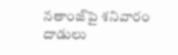నతాంజ్‌పై శనివారం దాడులు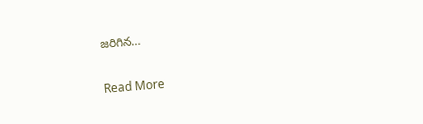జరిగిన…

Read More